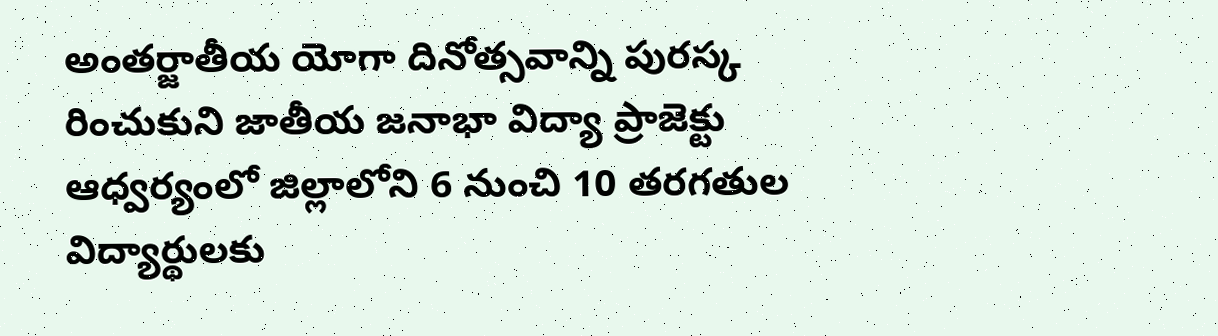అంతర్జాతీయ యోగా దినోత్సవాన్ని పురస్క రించుకుని జాతీయ జనాభా విద్యా ప్రాజెక్టు ఆధ్వర్యంలో జిల్లాలోని 6 నుంచి 10 తరగతుల విద్యార్థులకు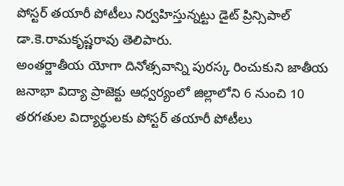పోస్టర్ తయారీ పోటీలు నిర్వహిస్తున్నట్టు డైట్ ప్రిన్సిపాల్ డా.కె.రామకృష్ణరావు తెలిపారు.
అంతర్జాతీయ యోగా దినోత్సవాన్ని పురస్క రించుకుని జాతీయ జనాభా విద్యా ప్రాజెక్టు ఆధ్వర్యంలో జిల్లాలోని 6 నుంచి 10 తరగతుల విద్యార్థులకు పోస్టర్ తయారీ పోటీలు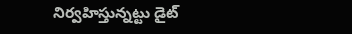నిర్వహిస్తున్నట్టు డైట్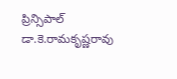ప్రిన్సిపాల్ డా.కె.రామకృష్ణరావు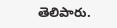తెలిపారు.